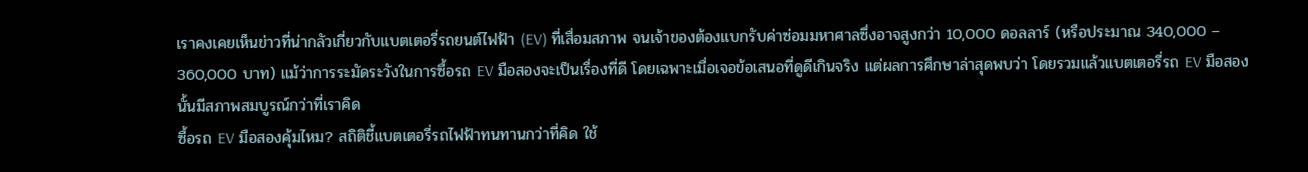เราคงเคยเห็นข่าวที่น่ากลัวเกี่ยวกับแบตเตอรี่รถยนต์ไฟฟ้า (EV) ที่เสื่อมสภาพ จนเจ้าของต้องแบกรับค่าซ่อมมหาศาลซึ่งอาจสูงกว่า 10,000 ดอลลาร์ (หรือประมาณ 340,000 – 360,000 บาท) แม้ว่าการระมัดระวังในการซื้อรถ EV มือสองจะเป็นเรื่องที่ดี โดยเฉพาะเมื่อเจอข้อเสนอที่ดูดีเกินจริง แต่ผลการศึกษาล่าสุดพบว่า โดยรวมแล้วแบตเตอรี่รถ EV มือสองนั้นมีสภาพสมบูรณ์กว่าที่เราคิด
ซื้อรถ EV มือสองคุ้มไหม? สถิติชี้แบตเตอรี่รถไฟฟ้าทนทานกว่าที่คิด ใช้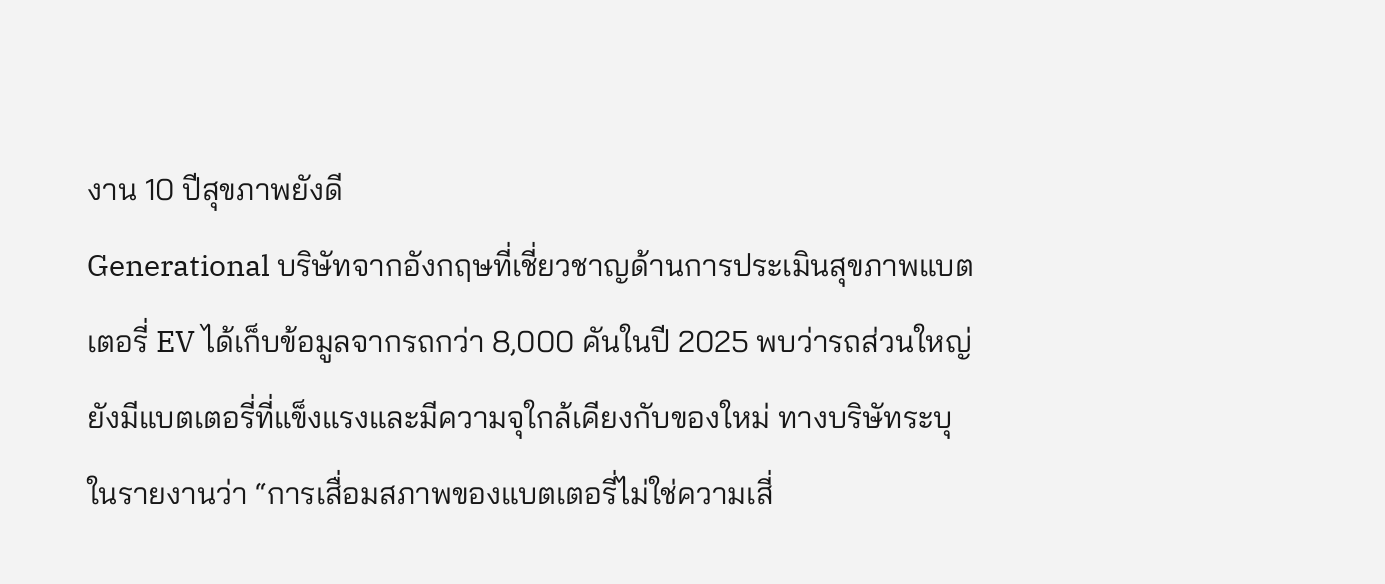งาน 10 ปีสุขภาพยังดี
Generational บริษัทจากอังกฤษที่เชี่ยวชาญด้านการประเมินสุขภาพแบตเตอรี่ EV ได้เก็บข้อมูลจากรถกว่า 8,000 คันในปี 2025 พบว่ารถส่วนใหญ่ยังมีแบตเตอรี่ที่แข็งแรงและมีความจุใกล้เคียงกับของใหม่ ทางบริษัทระบุในรายงานว่า “การเสื่อมสภาพของแบตเตอรี่ไม่ใช่ความเสี่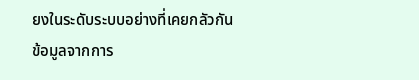ยงในระดับระบบอย่างที่เคยกลัวกัน
ข้อมูลจากการ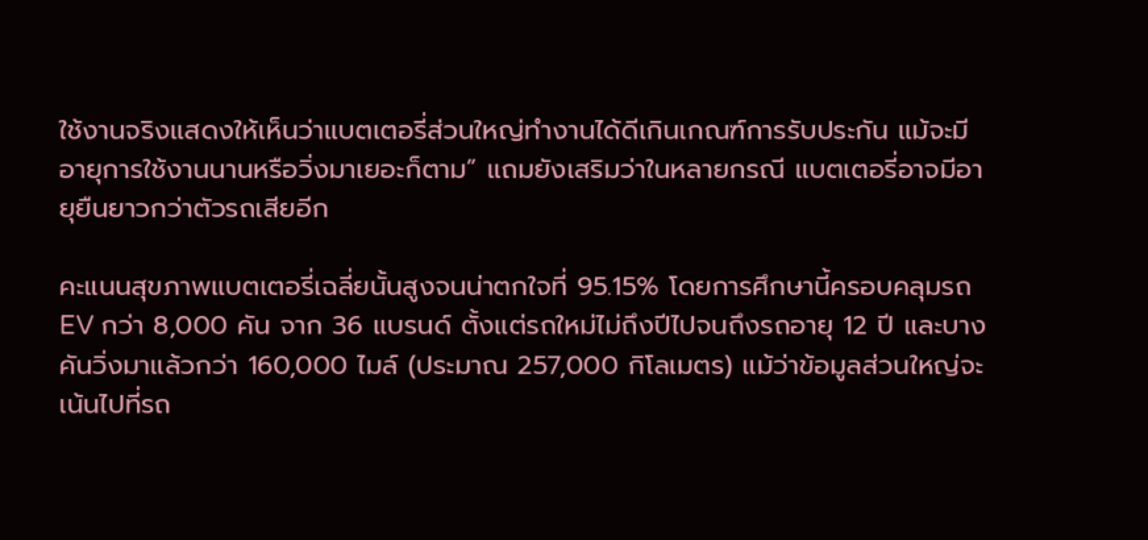ใช้งานจริงแสดงให้เห็นว่าแบตเตอรี่ส่วนใหญ่ทำงานได้ดีเกินเกณฑ์การรับประกัน แม้จะมีอายุการใช้งานนานหรือวิ่งมาเยอะก็ตาม” แถมยังเสริมว่าในหลายกรณี แบตเตอรี่อาจมีอายุยืนยาวกว่าตัวรถเสียอีก

คะแนนสุขภาพแบตเตอรี่เฉลี่ยนั้นสูงจนน่าตกใจที่ 95.15% โดยการศึกษานี้ครอบคลุมรถ EV กว่า 8,000 คัน จาก 36 แบรนด์ ตั้งแต่รถใหม่ไม่ถึงปีไปจนถึงรถอายุ 12 ปี และบางคันวิ่งมาแล้วกว่า 160,000 ไมล์ (ประมาณ 257,000 กิโลเมตร) แม้ว่าข้อมูลส่วนใหญ่จะเน้นไปที่รถ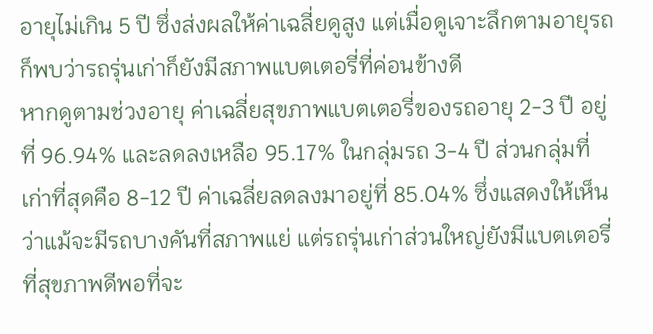อายุไม่เกิน 5 ปี ซึ่งส่งผลให้ค่าเฉลี่ยดูสูง แต่เมื่อดูเจาะลึกตามอายุรถ ก็พบว่ารถรุ่นเก่าก็ยังมีสภาพแบตเตอรี่ที่ค่อนข้างดี
หากดูตามช่วงอายุ ค่าเฉลี่ยสุขภาพแบตเตอรี่ของรถอายุ 2-3 ปี อยู่ที่ 96.94% และลดลงเหลือ 95.17% ในกลุ่มรถ 3-4 ปี ส่วนกลุ่มที่เก่าที่สุดคือ 8-12 ปี ค่าเฉลี่ยลดลงมาอยู่ที่ 85.04% ซึ่งแสดงให้เห็นว่าแม้จะมีรถบางคันที่สภาพแย่ แต่รถรุ่นเก่าส่วนใหญ่ยังมีแบตเตอรี่ที่สุขภาพดีพอที่จะ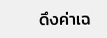ดึงค่าเฉ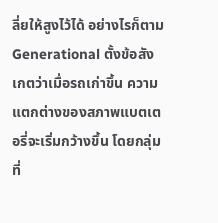ลี่ยให้สูงไว้ได้ อย่างไรก็ตาม Generational ตั้งข้อสังเกตว่าเมื่อรถเก่าขึ้น ความแตกต่างของสภาพแบตเตอรี่จะเริ่มกว้างขึ้น โดยกลุ่มที่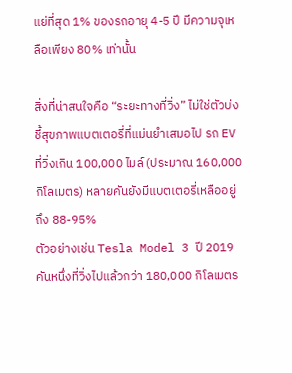แย่ที่สุด 1% ของรถอายุ 4-5 ปี มีความจุเหลือเพียง 80% เท่านั้น

สิ่งที่น่าสนใจคือ “ระยะทางที่วิ่ง” ไม่ใช่ตัวบ่งชี้สุขภาพแบตเตอรี่ที่แม่นยำเสมอไป รถ EV ที่วิ่งเกิน 100,000 ไมล์ (ประมาณ 160,000 กิโลเมตร) หลายคันยังมีแบตเตอรี่เหลืออยู่ถึง 88-95%
ตัวอย่างเช่น Tesla Model 3 ปี 2019 คันหนึ่งที่วิ่งไปแล้วกว่า 180,000 กิโลเมตร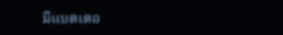มีแบตเตอ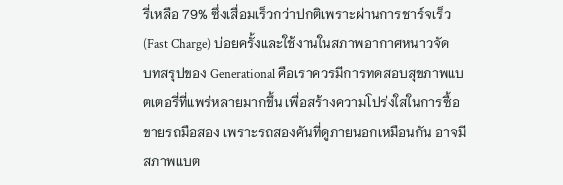รี่เหลือ 79% ซึ่งเสื่อมเร็วกว่าปกติเพราะผ่านการชาร์จเร็ว (Fast Charge) บ่อยครั้งและใช้งานในสภาพอากาศหนาวจัด
บทสรุปของ Generational คือเราควรมีการทดสอบสุขภาพแบตเตอรี่ที่แพร่หลายมากขึ้น เพื่อสร้างความโปร่งใสในการซื้อขายรถมือสอง เพราะรถสองคันที่ดูภายนอกเหมือนกัน อาจมีสภาพแบต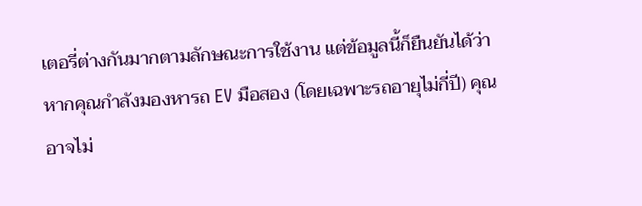เตอรี่ต่างกันมากตามลักษณะการใช้งาน แต่ข้อมูลนี้ก็ยืนยันได้ว่า หากคุณกำลังมองหารถ EV มือสอง (โดยเฉพาะรถอายุไม่กี่ปี) คุณอาจไม่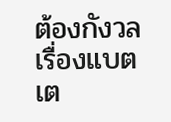ต้องกังวลเรื่องแบตเต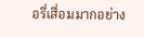อรี่เสื่อมมากอย่าง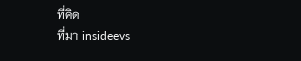ที่คิด
ที่มา insideevs